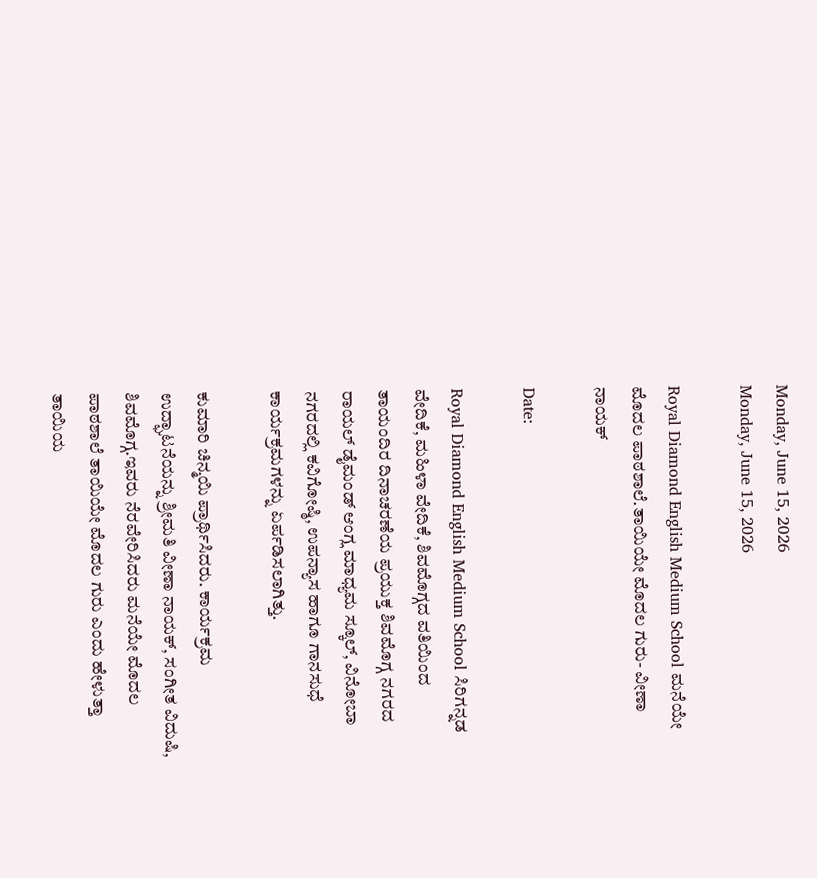Monday, June 15, 2026
Monday, June 15, 2026

Royal Diamond English Medium School ಮನೆಯೇ ಮೊದಲ ಪಾಠಶಾಲೆ.ತಾಯಿಯೇ ಮೊದಲ ಗುರು- ವೀಣಾ ನಾಯಕ್

Date:

Royal Diamond English Medium School ಸಿರಿಗನ್ನಡ ವೇದಿಕೆ, ಮಹಿಳಾ ವೇದಿಕೆ, ಶಿವಮೊಗ್ಗದ ವತಿಯಿಂದ ತಾಯಂದಿರ ದಿನಾಚರಣೆಯ ಪ್ರಯುಕ್ತ ಶಿವಮೊಗ್ಗ ನಗರದ ರಾಯಲ್ ಡೈಮಂಡ್ ಆಂಗ್ಲ ಮಾಧ್ಯಮ ಸ್ಕೂಲ್, ವಿನೋಬಾ ನಗರದಲ್ಲಿ ಕವಿಗೋಷ್ಠಿ, ಉಪನ್ಯಾಸ ಹಾಗೂ ಗಾನಸುಧೆ ಕಾರ್ಯಕ್ರಮಗಳನ್ನು ಏರ್ಪಡಿಸಲಾಗಿತ್ತು.

ಕುಮಾರಿ ಚಿನ್ಮಯಿ ಪ್ರಾರ್ಥಿಸಿದರು. ಕಾರ್ಯಕ್ರಮ ಉದ್ಘಾಟನೆಯನ್ನು ಶ್ರೀಮತಿ ವೀಣಾ ನಾಯಕ್, ಸಂಗೀತ ವಿದುಷಿ, ಶಿವಮೊಗ್ಗ.ಇವರು ನೆರವೇರಿಸಿದರು ಮನೆಯೇ ಮೊದಲ ಪಾಠಶಾಲೆ ತಾಯಿಯೇ ಮೊದಲ ಗುರು ಎಂದು ಹೇಳುತ್ತಾ ತಾಯಿಯ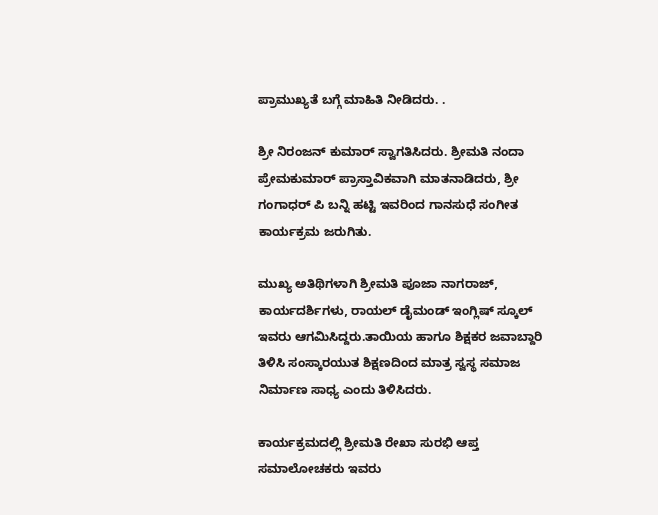ಪ್ರಾಮುಖ್ಯತೆ ಬಗ್ಗೆ ಮಾಹಿತಿ ನೀಡಿದರು. .

ಶ್ರೀ ನಿರಂಜನ್ ಕುಮಾರ್ ಸ್ವಾಗತಿಸಿದರು. ಶ್ರೀಮತಿ ನಂದಾ ಪ್ರೇಮಕುಮಾರ್ ಪ್ರಾಸ್ತಾವಿಕವಾಗಿ ಮಾತನಾಡಿದರು, ಶ್ರೀ ಗಂಗಾಧರ್ ಪಿ ಬನ್ನಿ ಹಟ್ಟಿ ಇವರಿಂದ ಗಾನಸುಧೆ ಸಂಗೀತ ಕಾರ್ಯಕ್ರಮ ಜರುಗಿತು.

ಮುಖ್ಯ ಅತಿಥಿಗಳಾಗಿ ಶ್ರೀಮತಿ ಪೂಜಾ ನಾಗರಾಜ್, ಕಾರ್ಯದರ್ಶಿಗಳು, ರಾಯಲ್ ಡೈಮಂಡ್ ಇಂಗ್ಲಿಷ್ ಸ್ಕೂಲ್ ಇವರು ಆಗಮಿಸಿದ್ದರು.ತಾಯಿಯ ಹಾಗೂ ಶಿಕ್ಷಕರ ಜವಾಬ್ದಾರಿ ತಿಳಿಸಿ ಸಂಸ್ಕಾರಯುತ ಶಿಕ್ಷಣದಿಂದ ಮಾತ್ರ ಸ್ವಸ್ಥ ಸಮಾಜ ನಿರ್ಮಾಣ ಸಾಧ್ಯ ಎಂದು ತಿಳಿಸಿದರು.

ಕಾರ್ಯಕ್ರಮದಲ್ಲಿ ಶ್ರೀಮತಿ ರೇಖಾ ಸುರಭಿ ಆಪ್ತ ಸಮಾಲೋಚಕರು ಇವರು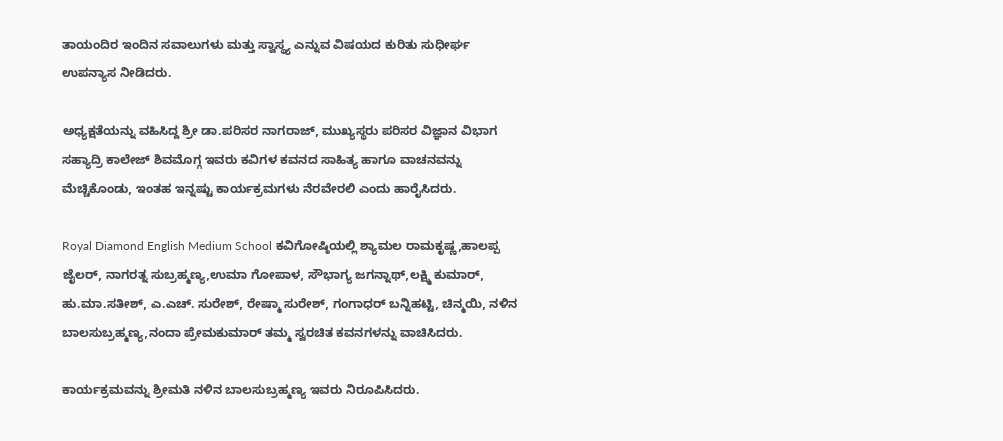ತಾಯಂದಿರ ಇಂದಿನ ಸವಾಲುಗಳು ಮತ್ತು ಸ್ವಾಸ್ಥ್ಯ ಎನ್ನುವ ವಿಷಯದ ಕುರಿತು ಸುಧೀರ್ಘ ಉಪನ್ಯಾಸ ನೀಡಿದರು.

ಅಧ್ಯಕ್ಷತೆಯನ್ನು ವಹಿಸಿದ್ದ ಶ್ರೀ ಡಾ.ಪರಿಸರ ನಾಗರಾಜ್, ಮುಖ್ಯಸ್ಥರು ಪರಿಸರ ವಿಜ್ಞಾನ ವಿಭಾಗ ಸಹ್ಯಾದ್ರಿ ಕಾಲೇಜ್ ಶಿವಮೊಗ್ಗ ಇವರು ಕವಿಗಳ ಕವನದ ಸಾಹಿತ್ಯ ಹಾಗೂ ವಾಚನವನ್ನು ಮೆಚ್ಚಿಕೊಂಡು, ಇಂತಹ ಇನ್ನಷ್ಟು ಕಾರ್ಯಕ್ರಮಗಳು ನೆರವೇರಲಿ ಎಂದು ಹಾರೈಸಿದರು.

Royal Diamond English Medium School ಕವಿಗೋಷ್ಠಿಯಲ್ಲಿ ಶ್ಯಾಮಲ ರಾಮಕೃಷ್ಣ,ಹಾಲಪ್ಪ ಜೈಲರ್, ನಾಗರತ್ನ ಸುಬ್ರಹ್ಮಣ್ಯ,ಉಮಾ ಗೋಪಾಳ, ಸೌಭಾಗ್ಯ ಜಗನ್ನಾಥ್,ಲಕ್ಷ್ಮಿ ಕುಮಾರ್, ಹು.ಮಾ.ಸತೀಶ್, ಎ.ಎಚ್. ಸುರೇಶ್, ರೇಷ್ಮಾ ಸುರೇಶ್, ಗಂಗಾಧರ್ ಬನ್ನಿಹಟ್ಟಿ, ಚಿನ್ಮಯಿ, ನಳಿನ ಬಾಲಸುಬ್ರಹ್ಮಣ್ಯ,ನಂದಾ ಪ್ರೇಮಕುಮಾರ್ ತಮ್ಮ ಸ್ವರಚಿತ ಕವನಗಳನ್ನು ವಾಚಿಸಿದರು.

ಕಾರ್ಯಕ್ರಮವನ್ನು ಶ್ರೀಮತಿ ನಳಿನ ಬಾಲಸುಬ್ರಹ್ಮಣ್ಯ ಇವರು ನಿರೂಪಿಸಿದರು.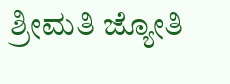ಶ್ರೀಮತಿ ಜ್ಯೋತಿ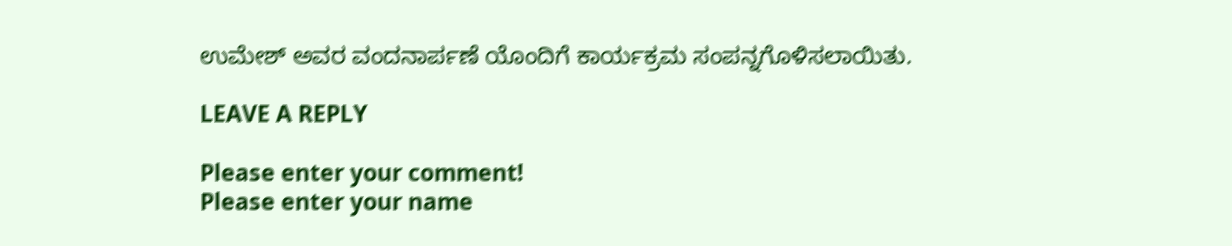ಉಮೇಶ್ ಅವರ ವಂದನಾರ್ಪಣೆ ಯೊಂದಿಗೆ ಕಾರ್ಯಕ್ರಮ ಸಂಪನ್ನಗೊಳಿಸಲಾಯಿತು.

LEAVE A REPLY

Please enter your comment!
Please enter your name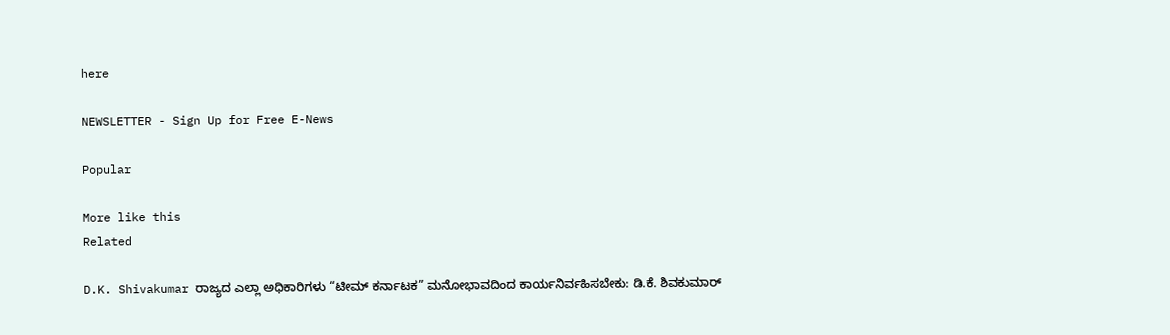here

NEWSLETTER - Sign Up for Free E-News

Popular

More like this
Related

D.K. Shivakumar ರಾಜ್ಯದ ಎಲ್ಲಾ ಅಧಿಕಾರಿಗಳು “ಟೀಮ್ ಕರ್ನಾಟಕ” ಮನೋಭಾವದಿಂದ ಕಾರ್ಯನಿರ್ವಹಿಸಬೇಕು: ಡಿ.ಕೆ. ಶಿವಕುಮಾರ್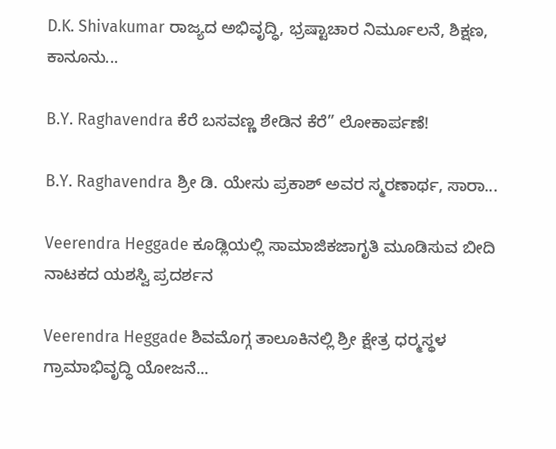D.K. Shivakumar ರಾಜ್ಯದ ಅಭಿವೃದ್ಧಿ, ಭ್ರಷ್ಟಾಚಾರ ನಿರ್ಮೂಲನೆ, ಶಿಕ್ಷಣ, ಕಾನೂನು...

B.Y. Raghavendra ಕೆರೆ ಬಸವಣ್ಣ ಶೇಡಿನ ಕೆರೆ” ಲೋಕಾರ್ಪಣೆ!

B.Y. Raghavendra ಶ್ರೀ ಡಿ. ಯೇಸು ಪ್ರಕಾಶ್ ಅವರ ಸ್ಮರಣಾರ್ಥ, ಸಾರಾ...

Veerendra Heggade ಕೂಡ್ಲಿಯಲ್ಲಿ ಸಾಮಾಜಿಕಜಾಗೃತಿ ಮೂಡಿಸುವ ಬೀದಿ ನಾಟಕದ ಯಶಸ್ವಿ ಪ್ರದರ್ಶನ

Veerendra Heggade ಶಿವಮೊಗ್ಗ ತಾಲೂಕಿನಲ್ಲಿ ಶ್ರೀ ಕ್ಷೇತ್ರ ಧರ‍್ಮಸ್ಥಳ ಗ್ರಾಮಾಭಿವೃದ್ಧಿ ಯೋಜನೆ...